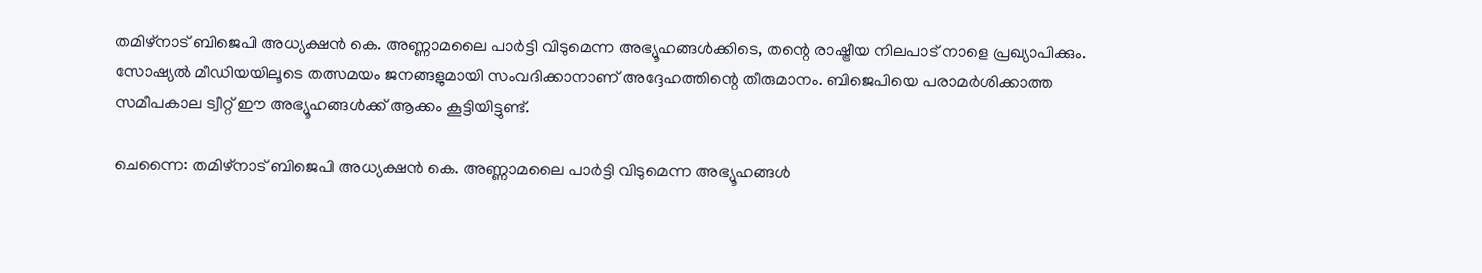തമിഴ്‌നാട് ബിജെപി അധ്യക്ഷൻ കെ. അണ്ണാമലൈ പാർട്ടി വിടുമെന്ന അഭ്യൂഹങ്ങൾക്കിടെ, തന്റെ രാഷ്ട്രീയ നിലപാട് നാളെ പ്രഖ്യാപിക്കും. സോഷ്യൽ മീഡിയയിലൂടെ തത്സമയം ജനങ്ങളുമായി സംവദിക്കാനാണ് അദ്ദേഹത്തിന്റെ തീരുമാനം. ബിജെപിയെ പരാമർശിക്കാത്ത സമീപകാല ട്വീറ്റ് ഈ അഭ്യൂഹങ്ങൾക്ക് ആക്കം കൂട്ടിയിട്ടുണ്ട്.

ചെന്നൈ: തമിഴ്‌നാട് ബിജെപി അധ്യക്ഷൻ കെ. അണ്ണാമലൈ പാർട്ടി വിടുമെന്ന അഭ്യൂഹങ്ങൾ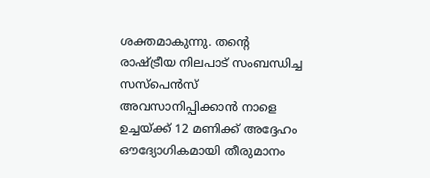ശക്തമാകുന്നു. തന്റെ രാഷ്ട്രീയ നിലപാട് സംബന്ധിച്ച സസ്പെൻസ് അവസാനിപ്പിക്കാൻ നാളെ ഉച്ചയ്ക്ക് 12 മണിക്ക് അദ്ദേഹം ഔദ്യോഗികമായി തീരുമാനം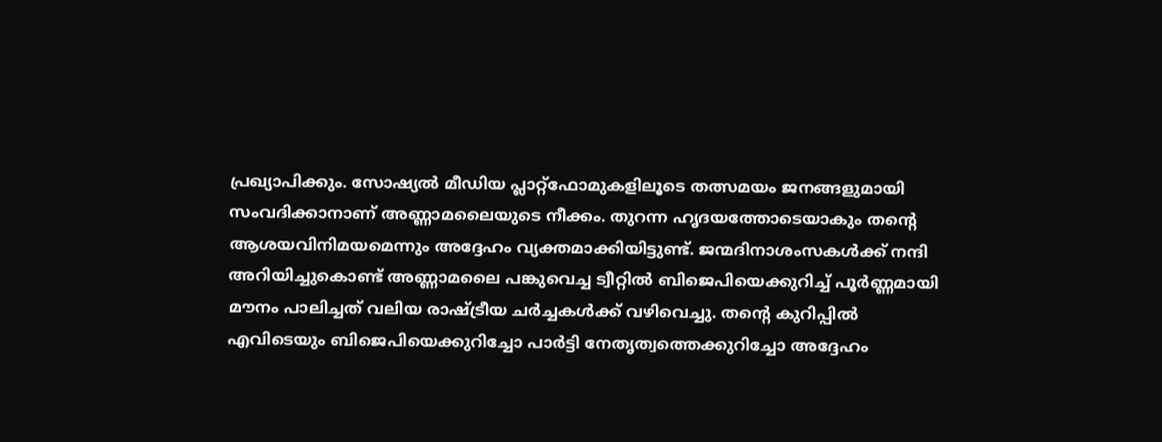പ്രഖ്യാപിക്കും. സോഷ്യൽ മീഡിയ പ്ലാറ്റ്‌ഫോമുകളിലൂടെ തത്സമയം ജനങ്ങളുമായി സംവദിക്കാനാണ് അണ്ണാമലൈയുടെ നീക്കം. തുറന്ന ഹൃദയത്തോടെയാകും തന്റെ ആശയവിനിമയമെന്നും അദ്ദേഹം വ്യക്തമാക്കിയിട്ടുണ്ട്. ജന്മദിനാശംസകൾക്ക് നന്ദി അറിയിച്ചുകൊണ്ട് അണ്ണാമലൈ പങ്കുവെച്ച ട്വീറ്റിൽ ബിജെപിയെക്കുറിച്ച് പൂർണ്ണമായി മൗനം പാലിച്ചത് വലിയ രാഷ്ട്രീയ ചർച്ചകൾക്ക് വഴിവെച്ചു. തന്റെ കുറിപ്പിൽ എവിടെയും ബിജെപിയെക്കുറിച്ചോ പാർട്ടി നേതൃത്വത്തെക്കുറിച്ചോ അദ്ദേഹം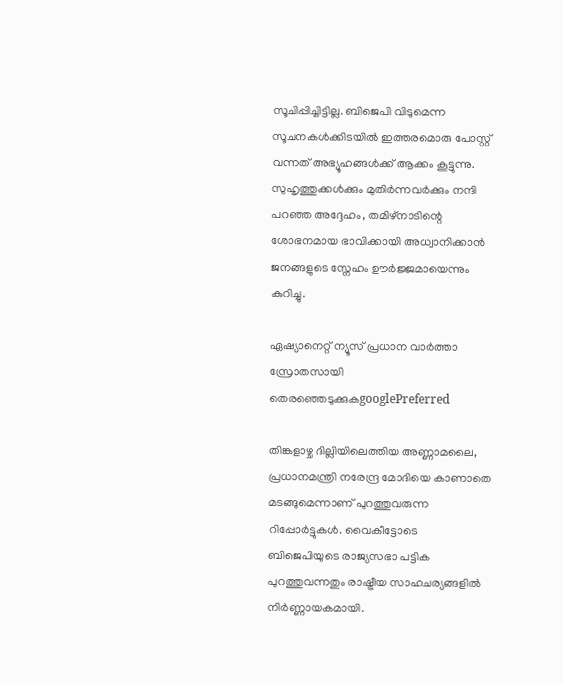സൂചിപ്പിച്ചിട്ടില്ല. ബിജെപി വിടുമെന്ന സൂചനകൾക്കിടയിൽ ഇത്തരമൊരു പോസ്റ്റ് വന്നത് അഭ്യൂഹങ്ങൾക്ക് ആക്കം കൂട്ടുന്നു. സുഹൃത്തുക്കൾക്കും മുതിർന്നവർക്കും നന്ദി പറഞ്ഞ അദ്ദേഹം, തമിഴ്‌നാടിന്റെ ശോഭനമായ ഭാവിക്കായി അധ്വാനിക്കാൻ ജനങ്ങളുടെ സ്നേഹം ഊർജ്ജമായെന്നും കുറിച്ചു.

ഏഷ്യാനെറ്റ് ന്യൂസ് പ്രധാന വാർത്താ സ്രോതസായി തെരഞ്ഞെടുക്കുകgooglePreferred

തിങ്കളാഴ്ച ദില്ലിയിലെത്തിയ അണ്ണാമലൈ, പ്രധാനമന്ത്രി നരേന്ദ്ര മോദിയെ കാണാതെ മടങ്ങുമെന്നാണ് പുറത്തുവരുന്ന റിപ്പോർട്ടുകൾ. വൈകീട്ടോടെ ബിജെപിയുടെ രാജ്യസഭാ പട്ടിക പുറത്തുവന്നതും രാഷ്ട്രീയ സാഹചര്യങ്ങളിൽ നിർണ്ണായകമായി.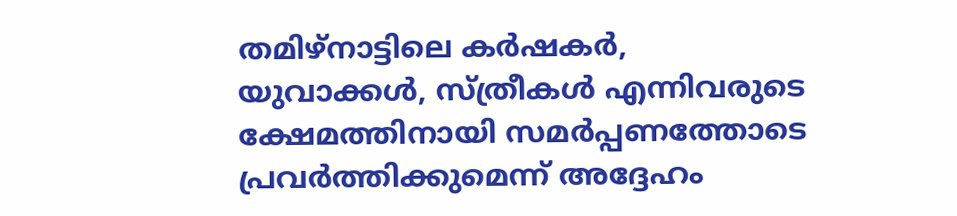തമിഴ്‌നാട്ടിലെ കർഷകർ, യുവാക്കൾ, സ്ത്രീകൾ എന്നിവരുടെ ക്ഷേമത്തിനായി സമർപ്പണത്തോടെ പ്രവർത്തിക്കുമെന്ന് അദ്ദേഹം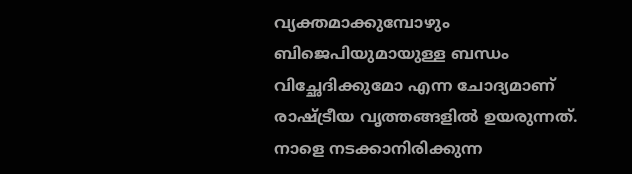വ്യക്തമാക്കുമ്പോഴും ബിജെപിയുമായുള്ള ബന്ധം വിച്ഛേദിക്കുമോ എന്ന ചോദ്യമാണ് രാഷ്ട്രീയ വൃത്തങ്ങളിൽ ഉയരുന്നത്. നാളെ നടക്കാനിരിക്കുന്ന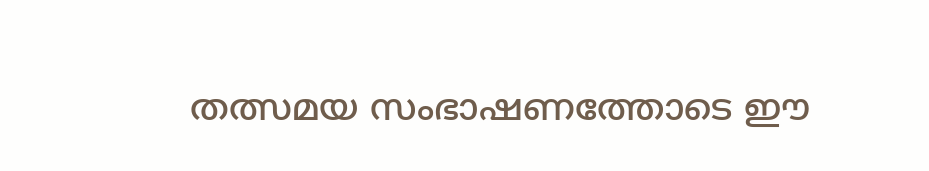തത്സമയ സംഭാഷണത്തോടെ ഈ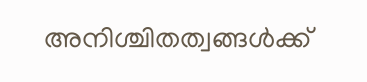അനിശ്ചിതത്വങ്ങൾക്ക്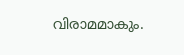വിരാമമാകും.